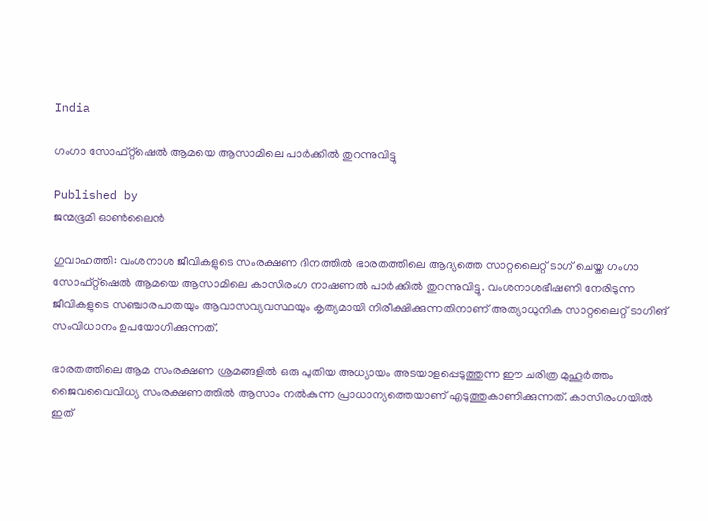India

ഗംഗാ സോഫ്റ്റ്ഷെല്‍ ആമയെ ആസാമിലെ പാര്‍ക്കില്‍ തുറന്നുവിട്ടു

Published by
ജന്മഭൂമി ഓണ്‍ലൈന്‍

ഗുവാഹത്തി: വംശനാശ ജീവികളുടെ സംരക്ഷണ ദിനത്തില്‍ ഭാരതത്തിലെ ആദ്യത്തെ സാറ്റലൈറ്റ് ടാഗ് ചെയ്ത ഗംഗാ സോഫ്റ്റ്ഷെല്‍ ആമയെ ആസാമിലെ കാസിരംഗ നാഷണല്‍ പാര്‍ക്കില്‍ തുറന്നുവിട്ടു. വംശനാശഭീഷണി നേരിടുന്ന ജീവികളുടെ സഞ്ചാരപാതയും ആവാസവ്യവസ്ഥയും കൃത്യമായി നിരീക്ഷിക്കുന്നതിനാണ് അത്യാധുനിക സാറ്റലൈറ്റ് ടാഗിങ് സംവിധാനം ഉപയോഗിക്കുന്നത്.

ഭാരതത്തിലെ ആമ സംരക്ഷണ ശ്രമങ്ങളില്‍ ഒരു പുതിയ അധ്യായം അടയാളപ്പെടുത്തുന്ന ഈ ചരിത്ര മുഹൂര്‍ത്തം ജൈവവൈവിധ്യ സംരക്ഷണത്തില്‍ ആസാം നല്‍കുന്ന പ്രാധാന്യത്തെയാണ് എടുത്തുകാണിക്കുന്നത്. കാസിരംഗയില്‍ ഇത്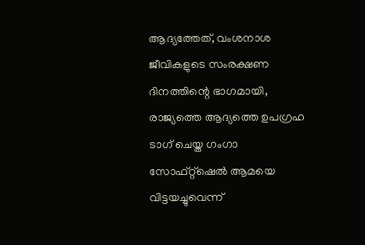ആദ്യത്തേത്, വംശനാശ ജീവികളുടെ സംരക്ഷണ ദിനത്തിന്റെ ഭാഗമായി, രാജ്യത്തെ ആദ്യത്തെ ഉപഗ്രഹ ടാഗ് ചെയ്ത ഗംഗാ സോഫ്റ്റ്ഷെല്‍ ആമയെ വിട്ടയച്ചുവെന്ന്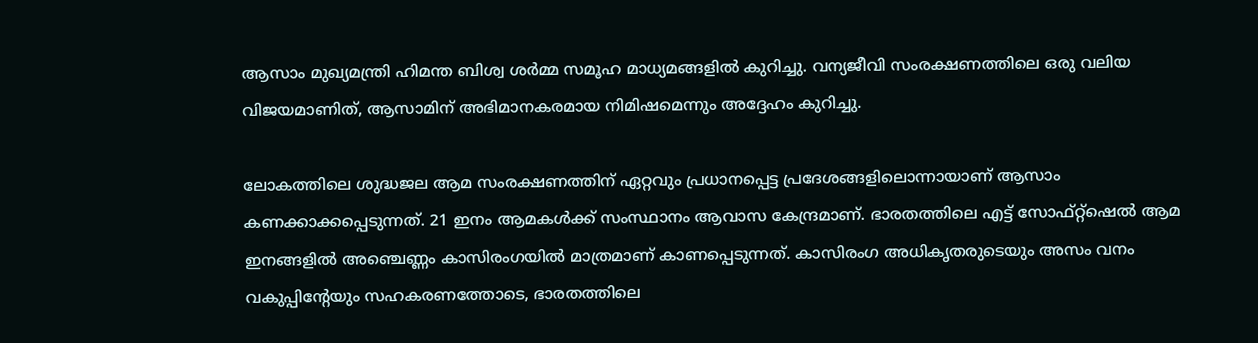ആസാം മുഖ്യമന്ത്രി ഹിമന്ത ബിശ്വ ശര്‍മ്മ സമൂഹ മാധ്യമങ്ങളില്‍ കുറിച്ചു. വന്യജീവി സംരക്ഷണത്തിലെ ഒരു വലിയ വിജയമാണിത്, ആസാമിന് അഭിമാനകരമായ നിമിഷമെന്നും അദ്ദേഹം കുറിച്ചു.

ലോകത്തിലെ ശുദ്ധജല ആമ സംരക്ഷണത്തിന് ഏറ്റവും പ്രധാനപ്പെട്ട പ്രദേശങ്ങളിലൊന്നായാണ് ആസാം കണക്കാക്കപ്പെടുന്നത്. 21 ഇനം ആമകള്‍ക്ക് സംസ്ഥാനം ആവാസ കേന്ദ്രമാണ്. ഭാരതത്തിലെ എട്ട് സോഫ്റ്റ്ഷെല്‍ ആമ ഇനങ്ങളില്‍ അഞ്ചെണ്ണം കാസിരംഗയില്‍ മാത്രമാണ് കാണപ്പെടുന്നത്. കാസിരംഗ അധികൃതരുടെയും അസം വനം വകുപ്പിന്റേയും സഹകരണത്തോടെ, ഭാരതത്തിലെ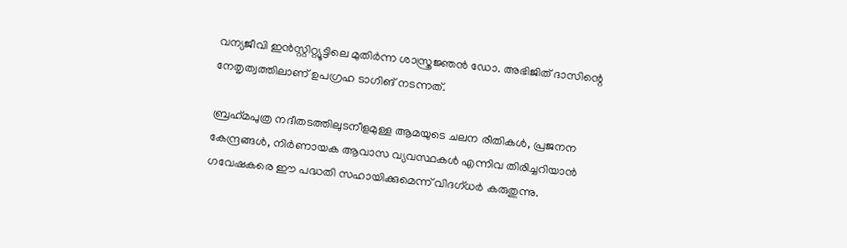വന്യജീവി ഇന്‍സ്റ്റിറ്റ്യൂട്ടിലെ മുതിര്‍ന്ന ശാസ്ത്രജ്ഞന്‍ ഡോ. അഭിജിത് ദാസിന്റെ നേതൃത്വത്തിലാണ് ഉപഗ്രഹ ടാഗിങ് നടന്നത്.

ബ്രഹ്‌മപുത്ര നദീതടത്തിലുടനീളമുള്ള ആമയുടെ ചലന രീതികള്‍, പ്രജനന കേന്ദ്രങ്ങള്‍, നിര്‍ണായക ആവാസ വ്യവസ്ഥകള്‍ എന്നിവ തിരിച്ചറിയാന്‍ ഗവേഷകരെ ഈ പദ്ധതി സഹായിക്കുമെന്ന് വിദഗ്ധര്‍ കരുതുന്നു.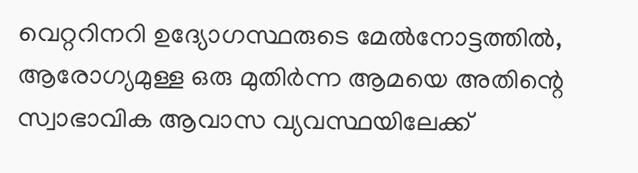വെറ്ററിനറി ഉദ്യോഗസ്ഥരുടെ മേല്‍നോട്ടത്തില്‍, ആരോഗ്യമുള്ള ഒരു മുതിര്‍ന്ന ആമയെ അതിന്റെ സ്വാഭാവിക ആവാസ വ്യവസ്ഥയിലേക്ക്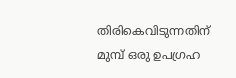തിരികെവിടുന്നതിന് മുമ്പ് ഒരു ഉപഗ്രഹ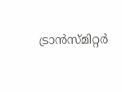ട്രാന്‍സ്മിറ്റര്‍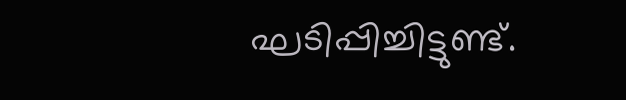ഘടിപ്പിച്ചിട്ടുണ്ട്.